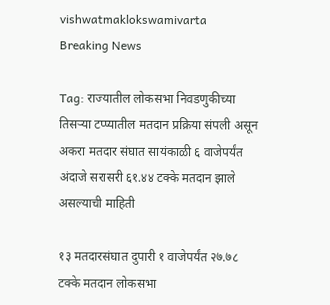vishwatmaklokswamivarta
Breaking News

Tag: राज्यातील लोकसभा निवडणुकीच्या तिसऱ्या टप्प्यातील मतदान प्रक्रिया संपली असून अकरा मतदार संघात सायंकाळी ६ वाजेपर्यंत अंदाजे सरासरी ६१.४४ टक्के मतदान झाले असल्याची माहिती

१३ मतदारसंघात दुपारी १ वाजेपर्यंत २७.७८ टक्के मतदान लोकसभा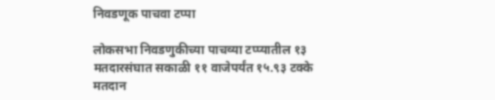निवडणूक पाचवा टप्पा

लोकसभा निवडणुकीच्या पाचव्या टप्प्यातील १३ मतदारसंघात सकाळी ११ वाजेपर्यंत १५.९३ टक्के मतदान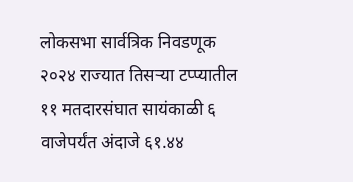लोकसभा सार्वत्रिक निवडणूक २०२४ राज्यात तिसऱ्या टप्प्यातील ११ मतदारसंघात सायंकाळी ६ वाजेपर्यंत अंदाजे ६१.४४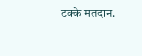टक्के मतदान.